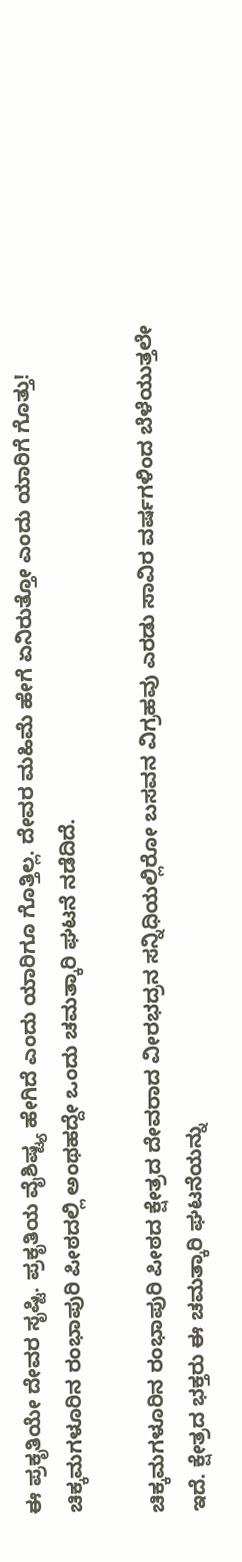ಈ ಪ್ರಕೃತಿಯೇ ದೇವರ ಸೃಷ್ಟಿ. ಪ್ರಕೃತಿಯ ವೈಶಿಷ್ಟ್ಯ ಹೇಗಿದೆ ಎಂದು ಯಾರಿಗೂ ಗೊತ್ತಿಲ್ಲ. ದೇವರ ಮಹಿಮೆ ಹೇಗೆ ಏನಿರುತ್ತೋ ಎಂದು ಯಾರಿಗೆ ಗೊತ್ತು! ಚಿಕ್ಕಮಗಳೂರಿನ ರಂಭಾಪುರಿ ಪೀಠದಲ್ಲಿ ಅಂಥಹದ್ದೇ ಒಂದು ಚಮತ್ಕಾರಿ ಘಟನೆ ನಡೆದಿದೆ.

ಚಿಕ್ಕಮಗಳೂರಿನ ರಂಭಾಪುರಿ ಪೀಠದ ಕ್ಷೇತ್ರದ ದೇವರಾದ ವೀರಭದ್ರನ ಸನ್ನಿಧಿಯಲ್ಲಿರೋ ಬಸವನ ವಿಗ್ರಹವು ಎರಡು ಸಾವಿರ ವರ್ಷಗಳಿಂದ ಬೆಳೆಯುತ್ತಲೇ ಇದೆ. ಕ್ಷೇತ್ರದ ಭಕ್ತರು ಈ ಚಮತ್ಕಾರಿ ಘಟನೆಯನ್ನು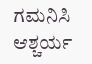ಗಮನಿಸಿ ಆಶ್ಚರ್ಯ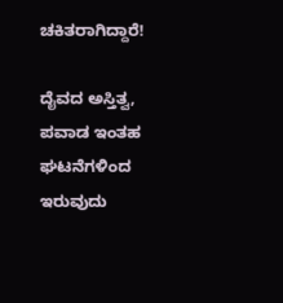ಚಕಿತರಾಗಿದ್ದಾರೆ!

ದೈವದ ಅಸ್ತಿತ್ವ, ಪವಾಡ ಇಂತಹ ಘಟನೆಗಳಿಂದ ಇರುವುದು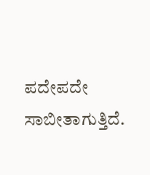ಪದೇಪದೇ ಸಾಬೀತಾಗುತ್ತಿದೆ.